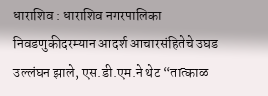धाराशिव : धाराशिव नगरपालिका निवडणुकीदरम्यान आदर्श आचारसंहितेचे उघड उल्लंघन झाले, एस.डी.एम.ने थेट “तात्काळ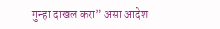गुन्हा दाखल करा” असा आदेश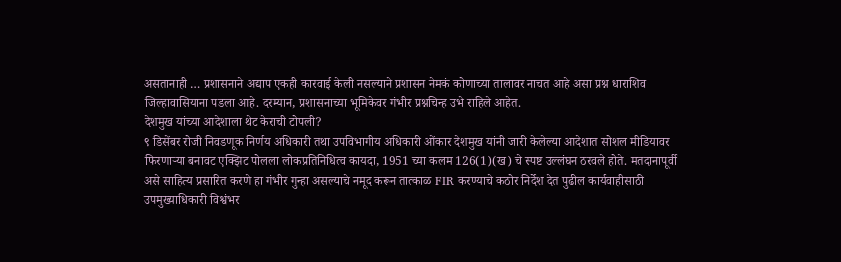असतानाही … प्रशासनाने अद्याप एकही कारवाई केली नसल्याने प्रशासन नेमकं कोणाच्या तालावर नाचत आहे असा प्रश्न धाराशिव जिल्हावासियाना पडला आहे. दरम्यान, प्रशासनाच्या भूमिकेवर गंभीर प्रश्नचिन्ह उभे राहिले आहेत.
देशमुख यांच्या आदेशाला थेट केराची टोपली?
९ डिसेंबर रोजी निवडणूक निर्णय अधिकारी तथा उपविभागीय अधिकारी ओंकार देशमुख यांनी जारी केलेल्या आदेशात सोशल मीडियावर फिरणाऱ्या बनावट एक्झिट पोलला लोकप्रतिनिधित्व कायदा, 1951 च्या कलम 126(1)(ख) चे स्पष्ट उल्लंघन ठरवले होते. मतदानापूर्वी असे साहित्य प्रसारित करणे हा गंभीर गुन्हा असल्याचे नमूद करून तात्काळ FIR करण्याचे कठोर निर्देश देत पुढील कार्यवाहीसाठी उपमुख्याधिकारी विश्वंभर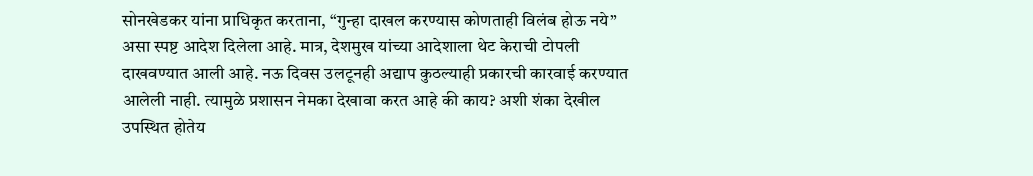सोनखेडकर यांना प्राधिकृत करताना, “गुन्हा दाखल करण्यास कोणताही विलंब होऊ नये” असा स्पष्ट आदेश दिलेला आहे. मात्र, देशमुख यांच्या आदेशाला थेट केराची टोपली दाखवण्यात आली आहे. नऊ दिवस उलटूनही अद्याप कुठल्याही प्रकारची कारवाई करण्यात आलेली नाही. त्यामुळे प्रशासन नेमका देखावा करत आहे की काय? अशी शंका देखील उपस्थित होतेय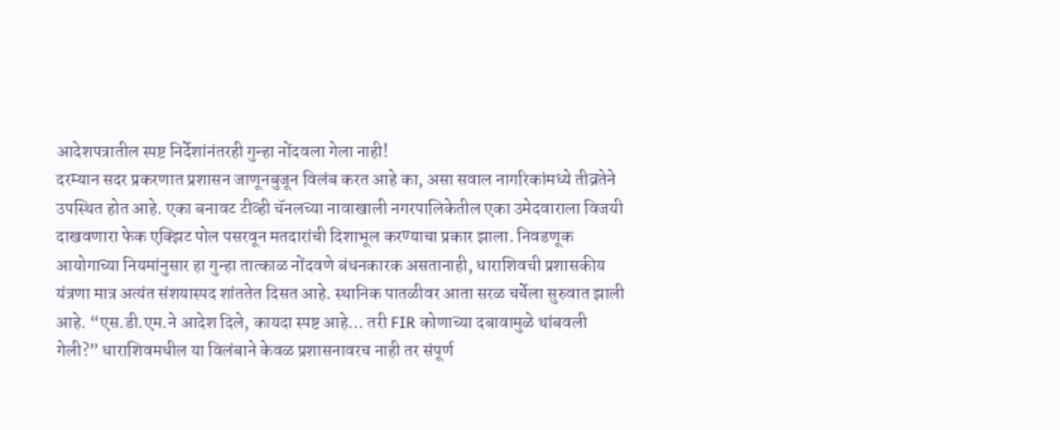आदेशपत्रातील स्पष्ट निर्देशांनंतरही गुन्हा नोंदवला गेला नाही!
दरम्यान सदर प्रकरणात प्रशासन जाणूनबुजून विलंब करत आहे का, असा सवाल नागरिकांमध्ये तीव्रतेने उपस्थित होत आहे. एका बनावट टीव्ही चॅनलच्या नावाखाली नगरपालिकेतील एका उमेदवाराला विजयी दाखवणारा फेक एक्झिट पोल पसरवून मतदारांची दिशाभूल करण्याचा प्रकार झाला. निवडणूक आयोगाच्या नियमांनुसार हा गुन्हा तात्काळ नोंदवणे बंधनकारक असतानाही, धाराशिवची प्रशासकीय यंत्रणा मात्र अत्यंत संशयास्पद शांततेत दिसत आहे. स्थानिक पातळीवर आता सरळ चर्चेला सुरुवात झाली आहे. “एस.डी.एम.ने आदेश दिले, कायदा स्पष्ट आहे… तरी FIR कोणाच्या दबावामुळे थांबवली गेली?” धाराशिवमधील या विलंबाने केवळ प्रशासनावरच नाही तर संपूर्ण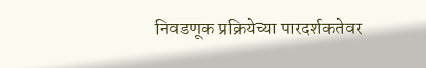निवडणूक प्रक्रियेच्या पारदर्शकतेवर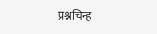प्रश्नचिन्ह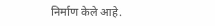निर्माण केले आहे.